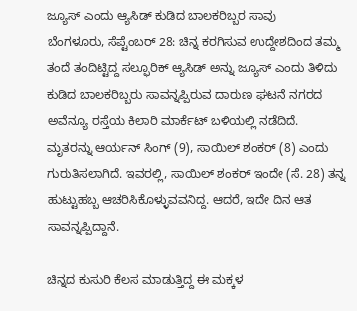ಜ್ಯೂಸ್ ಎಂದು ಆ್ಯಸಿಡ್ ಕುಡಿದ ಬಾಲಕರಿಬ್ಬರ ಸಾವು
ಬೆಂಗಳೂರು, ಸೆಪ್ಟೆಂಬರ್ 28: ಚಿನ್ನ ಕರಗಿಸುವ ಉದ್ದೇಶದಿಂದ ತಮ್ಮ ತಂದೆ ತಂದಿಟ್ಟಿದ್ದ ಸಲ್ಫೂರಿಕ್ ಆ್ಯಸಿಡ್ ಅನ್ನು ಜ್ಯೂಸ್ ಎಂದು ತಿಳಿದು ಕುಡಿದ ಬಾಲಕರಿಬ್ಬರು ಸಾವನ್ನಪ್ಪಿರುವ ದಾರುಣ ಘಟನೆ ನಗರದ ಅವೆನ್ಯೂ ರಸ್ತೆಯ ಕಿಲಾರಿ ಮಾರ್ಕೆಟ್ ಬಳಿಯಲ್ಲಿ ನಡೆದಿದೆ.
ಮೃತರನ್ನು ಆರ್ಯನ್ ಸಿಂಗ್ (9), ಸಾಯಿಲ್ ಶಂಕರ್ (8) ಎಂದು ಗುರುತಿಸಲಾಗಿದೆ. ಇವರಲ್ಲಿ, ಸಾಯಿಲ್ ಶಂಕರ್ ಇಂದೇ (ಸೆ. 28) ತನ್ನ ಹುಟ್ಟುಹಬ್ಬ ಆಚರಿಸಿಕೊಳ್ಳುವವನಿದ್ದ. ಆದರೆ, ಇದೇ ದಿನ ಆತ ಸಾವನ್ನಪ್ಪಿದ್ದಾನೆ.

ಚಿನ್ನದ ಕುಸುರಿ ಕೆಲಸ ಮಾಡುತ್ತಿದ್ದ ಈ ಮಕ್ಕಳ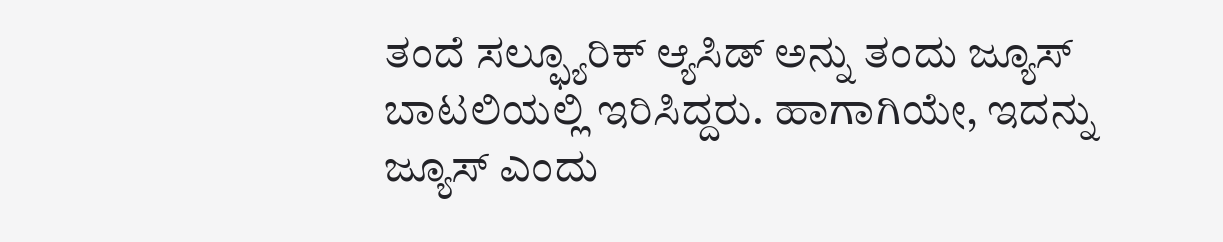ತಂದೆ ಸಲ್ಫ್ಯೂರಿಕ್ ಆ್ಯಸಿಡ್ ಅನ್ನು ತಂದು ಜ್ಯೂಸ್ ಬಾಟಲಿಯಲ್ಲಿ ಇರಿಸಿದ್ದರು. ಹಾಗಾಗಿಯೇ, ಇದನ್ನು ಜ್ಯೂಸ್ ಎಂದು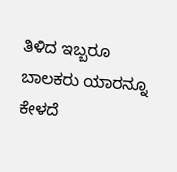ತಿಳಿದ ಇಬ್ಬರೂ ಬಾಲಕರು ಯಾರನ್ನೂ ಕೇಳದೆ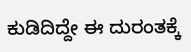ಕುಡಿದಿದ್ದೇ ಈ ದುರಂತಕ್ಕೆ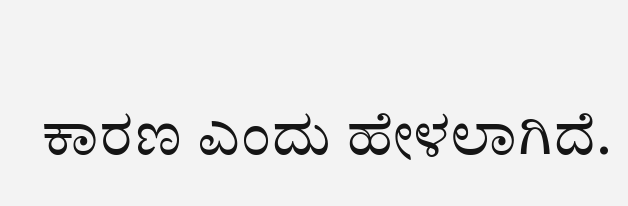ಕಾರಣ ಎಂದು ಹೇಳಲಾಗಿದೆ.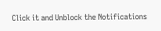Click it and Unblock the Notifications